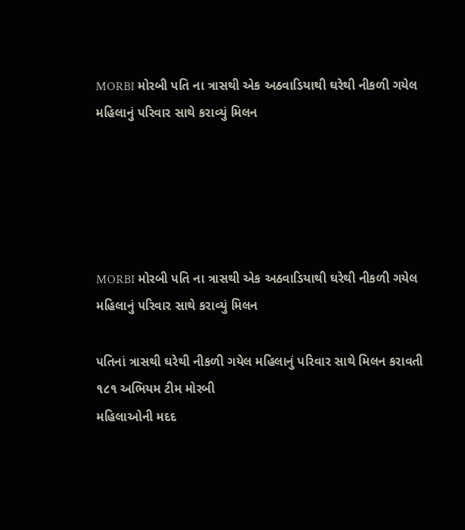MORBI મોરબી પતિ ના ત્રાસથી એક અઠવાડિયાથી ઘરેથી નીકળી ગયેલ મહિલાનું પરિવાર સાથે કરાવ્યું મિલન





MORBI મોરબી પતિ ના ત્રાસથી એક અઠવાડિયાથી ઘરેથી નીકળી ગયેલ મહિલાનું પરિવાર સાથે કરાવ્યું મિલન

પતિનાં ત્રાસથી ઘરેથી નીકળી ગયેલ મહિલાનું પરિવાર સાથે મિલન કરાવતી ૧૮૧ અભિયમ ટીમ મોરબી
મહિલાઓની મદદ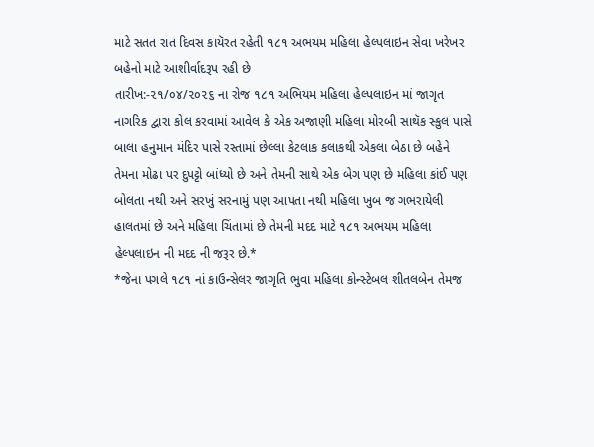માટે સતત રાત દિવસ કાયૅરત રહેતી ૧૮૧ અભયમ મહિલા હેલ્પલાઇન સેવા ખરેખર બહેનો માટે આશીર્વાદરૂપ રહી છે
તારીખ:-૨૧/૦૪/૨૦૨૬ ના રોજ ૧૮૧ અભિયમ મહિલા હેલ્પલાઇન માં જાગૃત નાગરિક દ્વારા કોલ કરવામાં આવેલ કે એક અજાણી મહિલા મોરબી સાથૅક સ્કુલ પાસે બાલા હનુમાન મંદિર પાસે રસ્તામાં છેલ્લા કેટલાક કલાકથી એકલા બેઠા છે બહેને તેમના મોઢા પર દુપટ્ટો બાંધ્યો છે અને તેમની સાથે એક બેગ પણ છે મહિલા કાંઈ પણ બોલતા નથી અને સરખું સરનામું પણ આપતા નથી મહિલા ખુબ જ ગભરાયેલી હાલતમાં છે અને મહિલા ચિંતામાં છે તેમની મદદ માટે ૧૮૧ અભયમ મહિલા હેલ્પલાઇન ની મદદ ની જરૂર છે.*
*જેના પગલે ૧૮૧ નાં કાઉન્સેલર જાગૃતિ ભુવા મહિલા કોન્સ્ટેબલ શીતલબેન તેમજ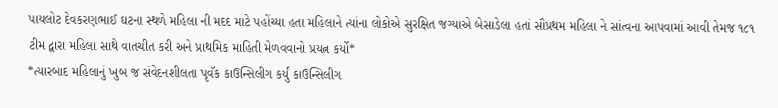પાયલોટ દેવકરણભાઈ ઘટના સ્થળે મહિલા ની મદદ માટે પહોંચ્યા હતા મહિલાને ત્યાંના લોકોએ સુરક્ષિત જગ્યાએ બેસાડેલા હતાં સૌપ્રથમ મહિલા ને સાંત્વના આપવામાં આવી તેમજ ૧૮૧ ટીમ દ્વારા મહિલા સાથે વાતચીત કરી અને પ્રાથમિક માહિતી મેળવવાનો પ્રયત્ન કર્યો*
*ત્યારબાદ મહિલાનું ખુબ જ સંવેદનશીલતા પૃવૅક કાઉન્સિલીગ કર્યું કાઉન્સિલીગ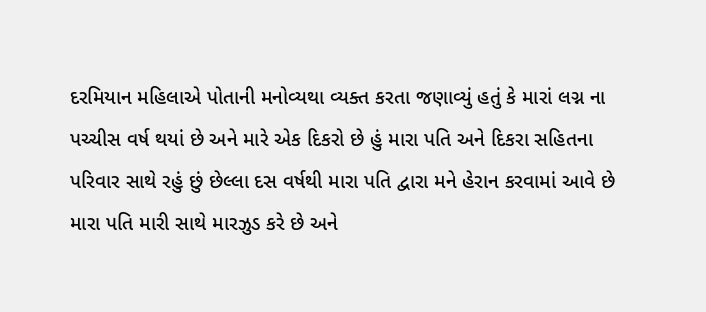દરમિયાન મહિલાએ પોતાની મનોવ્યથા વ્યક્ત કરતા જણાવ્યું હતું કે મારાં લગ્ન ના પચ્ચીસ વર્ષ થયાં છે અને મારે એક દિકરો છે હું મારા પતિ અને દિકરા સહિતના પરિવાર સાથે રહું છું છેલ્લા દસ વર્ષથી મારા પતિ દ્વારા મને હેરાન કરવામાં આવે છે મારા પતિ મારી સાથે મારઝુડ કરે છે અને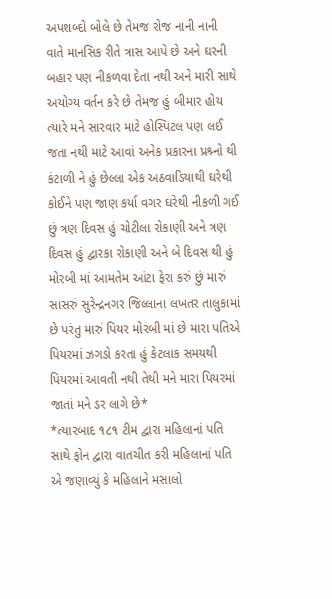અપશબ્દો બોલે છે તેમજ રોજ નાની નાની વાતે માનસિક રીતે ત્રાસ આપે છે અને ઘરની બહાર પણ નીકળવા દેતા નથી અને મારી સાથે અયોગ્ય વર્તન કરે છે તેમજ હું બીમાર હોય ત્યારે મને સારવાર માટે હોસ્પિટલ પણ લઈ જતા નથી માટે આવાં અનેક પ્રકારના પ્રશ્ર્નો થી કંટાળી ને હું છેલ્લા એક અઠવાડિયાથી ઘરેથી કોઈને પણ જાણ કર્યા વગર ઘરેથી નીકળી ગઈ છું ત્રણ દિવસ હું ચોટીલા રોકાણી અને ત્રણ દિવસ હું દ્વારકા રોકાણી અને બે દિવસ થી હું મોરબી માં આમતેમ આંટા ફેરા કરું છું મારું સાસરું સુરેન્દ્રનગર જિલ્લાના લખતર તાલુકામાં છે પરંતુ મારું પિયર મોરબી માં છે મારા પતિએ પિયરમાં ઝગડો કરતા હું કેટલાક સમયથી પિયરમાં આવતી નથી તેથી મને મારા પિયરમાં જાતાં મને ડર લાગે છે*
*ત્યારબાદ ૧૮૧ ટીમ દ્વારા મહિલાનાં પતિ સાથે ફોન દ્વારા વાતચીત કરી મહિલાનાં પતિ એ જણાવ્યું કે મહિલાને મસાલો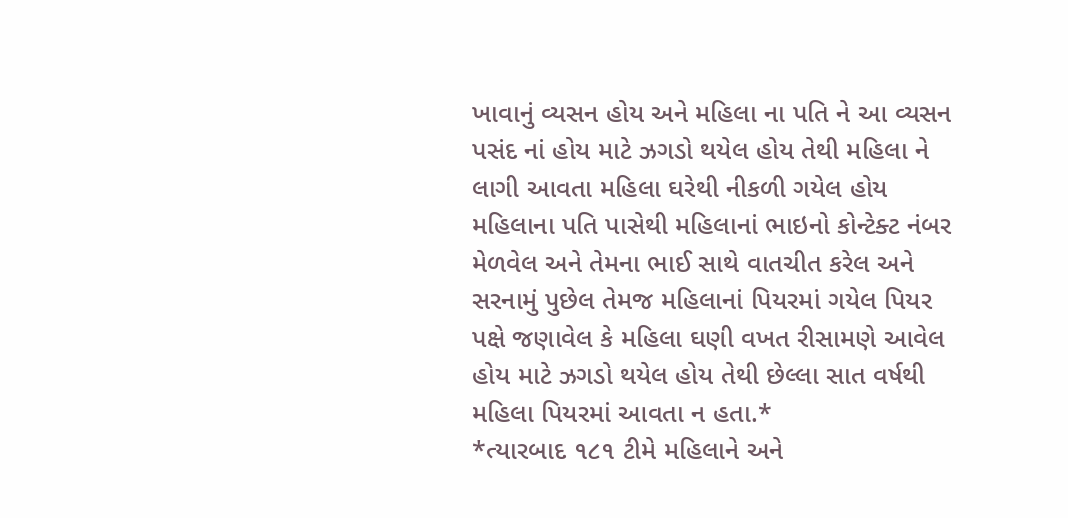ખાવાનું વ્યસન હોય અને મહિલા ના પતિ ને આ વ્યસન પસંદ નાં હોય માટે ઝગડો થયેલ હોય તેથી મહિલા ને લાગી આવતા મહિલા ઘરેથી નીકળી ગયેલ હોય મહિલાના પતિ પાસેથી મહિલાનાં ભાઇનો કોન્ટેક્ટ નંબર મેળવેલ અને તેમના ભાઈ સાથે વાતચીત કરેલ અને સરનામું પુછેલ તેમજ મહિલાનાં પિયરમાં ગયેલ પિયર પક્ષે જણાવેલ કે મહિલા ઘણી વખત રીસામણે આવેલ હોય માટે ઝગડો થયેલ હોય તેથી છેલ્લા સાત વર્ષથી મહિલા પિયરમાં આવતા ન હતા.*
*ત્યારબાદ ૧૮૧ ટીમે મહિલાને અને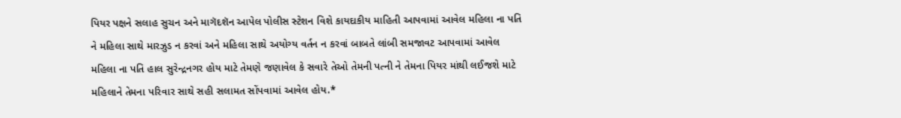પિયર પક્ષને સલાહ સુચન અને માગૅદશૅન આપેલ પોલીસ સ્ટેશન વિશે કાયદાકીય માહિતી આપવામાં આવેલ મહિલા ના પતિ ને મહિલા સાથે મારઝુડ ન કરવાં અને મહિલા સાથે અયોગ્ય વર્તન ન કરવાં બાબતે લાંબી સમજાવટ આપવામાં આવેલ મહિલા ના પતિ હાલ સુરેન્દ્રનગર હોય માટે તેમણે જણાવેલ કે સવારે તેઓ તેમની પત્ની ને તેમના પિયર માંથી લઈજશે માટે મહિલાને તેમના પરિવાર સાથે સહી સલામત સોંપવામાં આવેલ હોય.*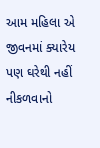આમ મહિલા એ જીવનમાં ક્યારેય પણ ઘરેથી નહીં નીકળવાનો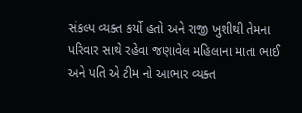સંકલ્પ વ્યક્ત કર્યો હતો અને રાજી ખુશીથી તેમના પરિવાર સાથે રહેવા જણાવેલ મહિલાના માતા ભાઈ અને પતિ એ ટીમ નો આભાર વ્યક્ત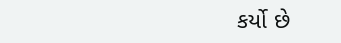કર્યો છે